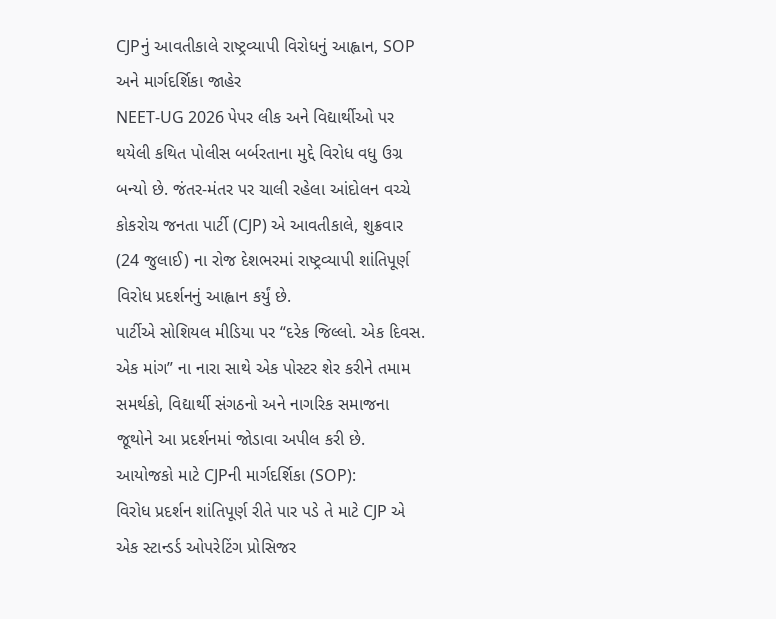CJPનું આવતીકાલે રાષ્ટ્રવ્યાપી વિરોધનું આહ્વાન, SOP અને માર્ગદર્શિકા જાહેર
NEET-UG 2026 પેપર લીક અને વિદ્યાર્થીઓ પર થયેલી કથિત પોલીસ બર્બરતાના મુદ્દે વિરોધ વધુ ઉગ્ર બન્યો છે. જંતર-મંતર પર ચાલી રહેલા આંદોલન વચ્ચે કોકરોચ જનતા પાર્ટી (CJP) એ આવતીકાલે, શુક્રવાર (24 જુલાઈ) ના રોજ દેશભરમાં રાષ્ટ્રવ્યાપી શાંતિપૂર્ણ વિરોધ પ્રદર્શનનું આહ્વાન કર્યું છે.
પાર્ટીએ સોશિયલ મીડિયા પર “દરેક જિલ્લો. એક દિવસ. એક માંગ” ના નારા સાથે એક પોસ્ટર શેર કરીને તમામ સમર્થકો, વિદ્યાર્થી સંગઠનો અને નાગરિક સમાજના જૂથોને આ પ્રદર્શનમાં જોડાવા અપીલ કરી છે.
આયોજકો માટે CJPની માર્ગદર્શિકા (SOP):
વિરોધ પ્રદર્શન શાંતિપૂર્ણ રીતે પાર પડે તે માટે CJP એ એક સ્ટાન્ડર્ડ ઓપરેટિંગ પ્રોસિજર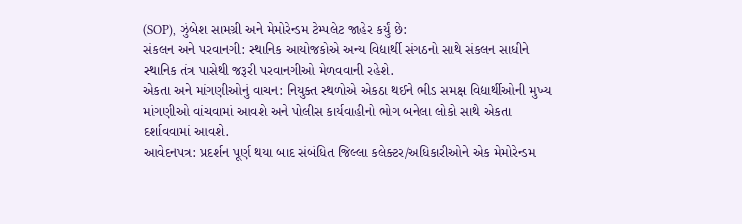(SOP), ઝુંબેશ સામગ્રી અને મેમોરેન્ડમ ટેમ્પલેટ જાહેર કર્યું છે:
સંકલન અને પરવાનગી: સ્થાનિક આયોજકોએ અન્ય વિદ્યાર્થી સંગઠનો સાથે સંકલન સાધીને સ્થાનિક તંત્ર પાસેથી જરૂરી પરવાનગીઓ મેળવવાની રહેશે.
એકતા અને માંગણીઓનું વાચન: નિયુક્ત સ્થળોએ એકઠા થઈને ભીડ સમક્ષ વિદ્યાર્થીઓની મુખ્ય માંગણીઓ વાંચવામાં આવશે અને પોલીસ કાર્યવાહીનો ભોગ બનેલા લોકો સાથે એકતા દર્શાવવામાં આવશે.
આવેદનપત્ર: પ્રદર્શન પૂર્ણ થયા બાદ સંબંધિત જિલ્લા કલેક્ટર/અધિકારીઓને એક મેમોરેન્ડમ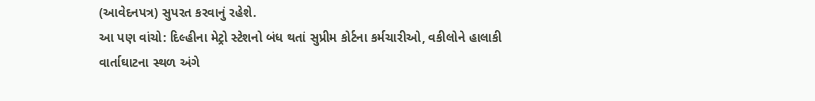(આવેદનપત્ર) સુપરત કરવાનું રહેશે.
આ પણ વાંચો: દિલ્હીના મેટ્રો સ્ટેશનો બંધ થતાં સુપ્રીમ કોર્ટના કર્મચારીઓ, વકીલોને હાલાકી
વાર્તાઘાટના સ્થળ અંગે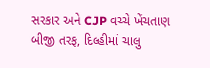સરકાર અને CJP વચ્ચે ખેંચતાણ
બીજી તરફ, દિલ્હીમાં ચાલુ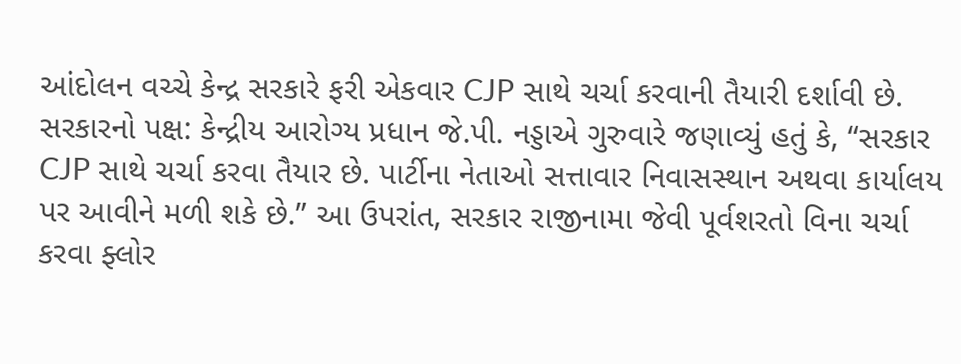આંદોલન વચ્ચે કેન્દ્ર સરકારે ફરી એકવાર CJP સાથે ચર્ચા કરવાની તૈયારી દર્શાવી છે.
સરકારનો પક્ષ: કેન્દ્રીય આરોગ્ય પ્રધાન જે.પી. નડ્ડાએ ગુરુવારે જણાવ્યું હતું કે, “સરકાર CJP સાથે ચર્ચા કરવા તૈયાર છે. પાર્ટીના નેતાઓ સત્તાવાર નિવાસસ્થાન અથવા કાર્યાલય પર આવીને મળી શકે છે.” આ ઉપરાંત, સરકાર રાજીનામા જેવી પૂર્વશરતો વિના ચર્ચા કરવા ફ્લોર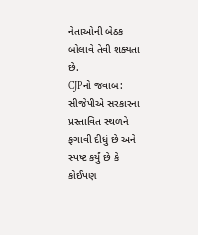નેતાઓની બેઠક બોલાવે તેવી શક્યતા છે.
CJPનો જવાબ: સીજેપીએ સરકારના પ્રસ્તાવિત સ્થળને ફગાવી દીધું છે અને સ્પષ્ટ કર્યું છે કે કોઈપણ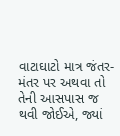વાટાઘાટો માત્ર જંતર-મંતર પર અથવા તો તેની આસપાસ જ થવી જોઈએ, જ્યાં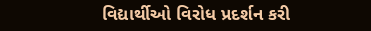વિદ્યાર્થીઓ વિરોધ પ્રદર્શન કરી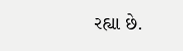રહ્યા છે.